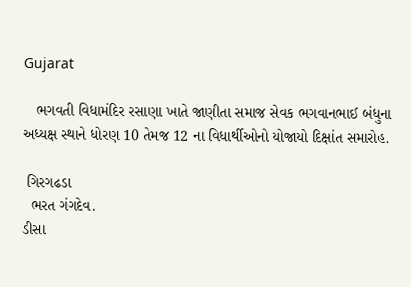Gujarat

   ભગવતી વિધામંદિર રસાણા ખાતે જાણીતા સમાજ સેવક ભગવાનભાઈ બંધુના અધ્યક્ષ સ્થાને ધોરણ 10 તેમજ 12 ના વિધાર્થીઓનો યોજાયો દિક્ષાંત સમારોહ.

 ગિરગઢડા
  ભરત ગંગદેવ.
ડીસા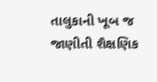તાલુકાની ખૂબ જ જાણીતી શૈક્ષણિક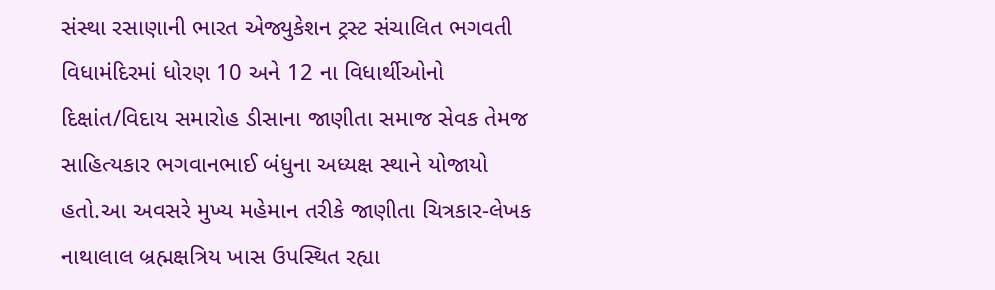સંસ્થા રસાણાની ભારત એજ્યુકેશન ટ્રસ્ટ સંચાલિત ભગવતી વિધામંદિરમાં ધોરણ 10 અને 12 ના વિધાર્થીઓનો દિક્ષાંત/વિદાય સમારોહ ડીસાના જાણીતા સમાજ સેવક તેમજ સાહિત્યકાર ભગવાનભાઈ બંધુના અધ્યક્ષ સ્થાને યોજાયો હતો.આ અવસરે મુખ્ય મહેમાન તરીકે જાણીતા ચિત્રકાર-લેખક નાથાલાલ બ્રહ્મક્ષત્રિય ખાસ ઉપસ્થિત રહ્યા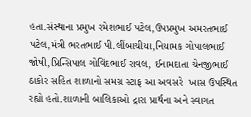હતા.સંસ્થાના પ્રમુખ રમેશભાઈ પટેલ,ઉપપ્રમુખ અમરતભાઈ પટેલ,મંત્રી ભરતભાઈ પી.લીંબાચીયા,નિયામક ગોપાલભાઈ જોષી,પ્રિન્સિપાલ ગોવિંદભાઈ રાવલ, ઈનામદાતા ચેનજીભાઈ ઠાકોર સહિત શાળાનો સમગ્ર સ્ટાફ આ અવસરે  ખાસ ઉપસ્થિત રહ્યો હતો.શાળાની બાલિકાઓ દ્રારા પ્રાર્થના અને સ્વાગત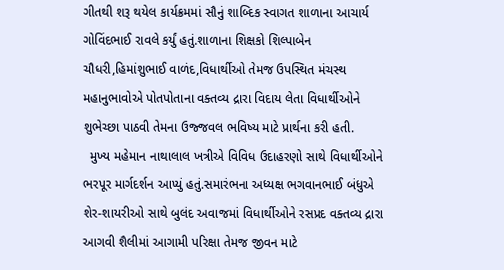ગીતથી શરૂ થયેલ કાર્યક્રમમાં સૌનું શાબ્દિક સ્વાગત શાળાના આચાર્ય ગોવિંદભાઈ રાવલે કર્યું હતું.શાળાના શિક્ષકો શિલ્પાબેન ચૌધરી,હિમાંશુભાઈ વાળંદ,વિધાર્થીઓ તેમજ ઉપસ્થિત મંચસ્થ મહાનુભાવોએ પોતપોતાના વક્તવ્ય દ્રારા વિદાય લેતા વિધાર્થીઓને શુભેચ્છા પાઠવી તેમના ઉજ્જવલ ભવિષ્ય માટે પ્રાર્થના કરી હતી.
  મુખ્ય મહેમાન નાથાલાલ ખત્રીએ વિવિધ ઉદાહરણો સાથે વિધાર્થીઓને ભરપૂર માર્ગદર્શન આપ્યું હતું.સમારંભના અધ્યક્ષ ભગવાનભાઈ બંધુએ શેર-શાયરીઓ સાથે બુલંદ અવાજમાં વિધાર્થીઓને રસપ્રદ વક્તવ્ય દ્રારા આગવી શૈલીમાં આગામી પરિક્ષા તેમજ જીવન માટે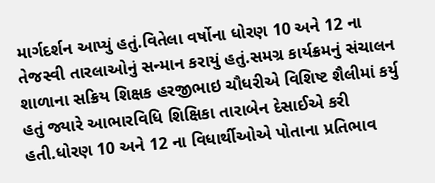માર્ગદર્શન આપ્યું હતું.વિતેલા વર્ષોના ધોરણ 10 અને 12 ના તેજસ્વી તારલાઓનું સન્માન કરાયું હતું.સમગ્ર કાર્યક્રમનું સંચાલન શાળાના સક્રિય શિક્ષક હરજીભાઇ ચૌધરીએ વિશિષ્ટ શૈલીમાં કર્યુ હતું જ્યારે આભારવિધિ શિક્ષિકા તારાબેન દેસાઈએ કરી હતી.ધોરણ 10 અને 12 ના વિધાર્થીઓએ પોતાના પ્રતિભાવ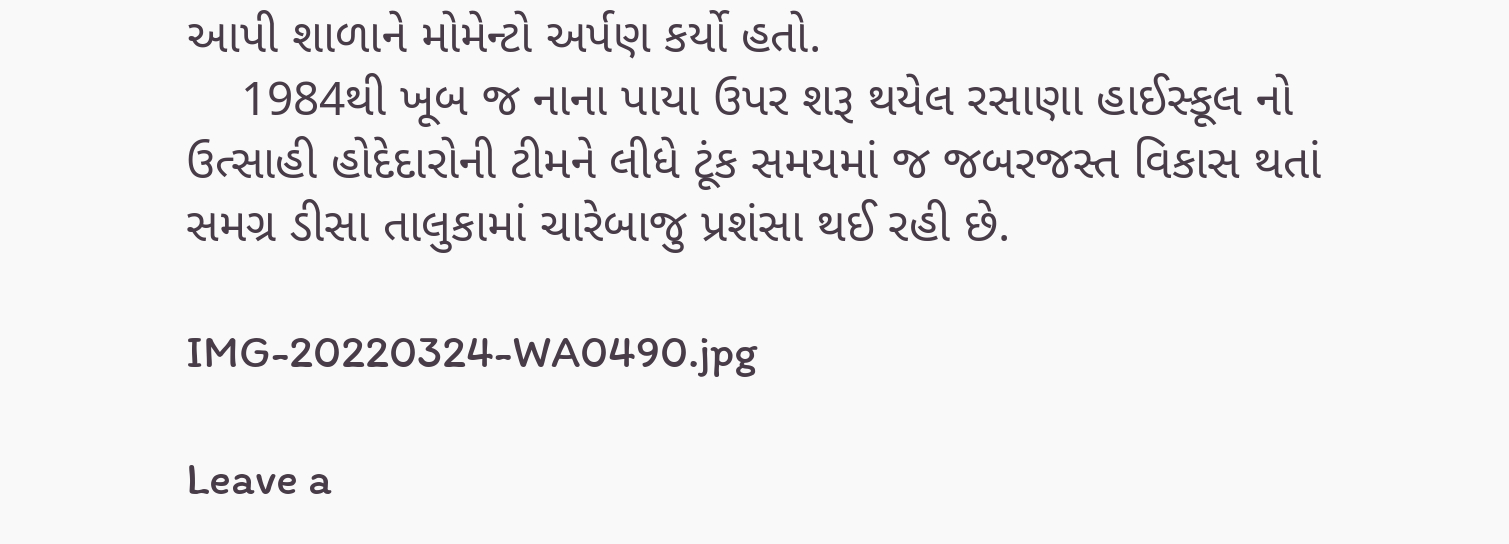આપી શાળાને મોમેન્ટો અર્પણ કર્યો હતો.
    1984થી ખૂબ જ નાના પાયા ઉપર શરૂ થયેલ રસાણા હાઈસ્કૂલ નો ઉત્સાહી હોદેદારોની ટીમને લીધે ટૂંક સમયમાં જ જબરજસ્ત વિકાસ થતાં સમગ્ર ડીસા તાલુકામાં ચારેબાજુ પ્રશંસા થઈ રહી છે.

IMG-20220324-WA0490.jpg

Leave a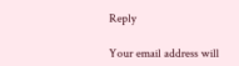Reply

Your email address will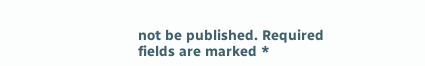not be published. Required fields are marked *